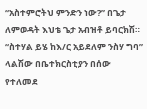“አስተምሮትህ ምንድን ነው?” በጌታ ለምወዳት እህቴ ጌታ አብዝቶ ይባርክሽ። “ስተሃል ይሄ ከእ/ር አይደለም ንስሃ ግባ” ላልሽው በቤተክርስቲያን በሰው የተለመደ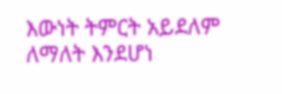እውነት ትምርት አይደለም ለማለት እንደሆነ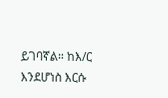ይገባኛል። ከእ/ር እንደሆነስ እርሱ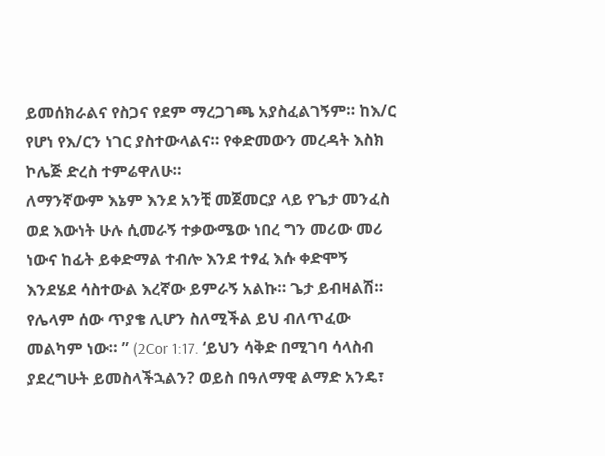ይመሰክራልና የስጋና የደም ማረጋገጫ አያስፈልገኝም። ከእ/ር የሆነ የእ/ርን ነገር ያስተውላልና። የቀድመውን መረዳት እስክ ኮሌጅ ድረስ ተምሬዋለሁ።
ለማንኛውም እኔም እንደ አንቺ መጀመርያ ላይ የጌታ መንፈስ ወደ እውነት ሁሉ ሲመራኝ ተቃውሜው ነበረ ግን መሪው መሪ ነውና ከፊት ይቀድማል ተብሎ እንደ ተፃፈ እሱ ቀድሞኝ እንደሄደ ሳስተውል እረኛው ይምራኝ አልኩ። ጌታ ይብዛልሽ። የሌላም ሰው ጥያቄ ሊሆን ስለሚችል ይህ ብለጥፈው መልካም ነው። ” (2Cor 1:17. ‘ይህን ሳቅድ በሚገባ ሳላስብ ያደረግሁት ይመስላችኋልን? ወይስ በዓለማዊ ልማድ አንዴ፣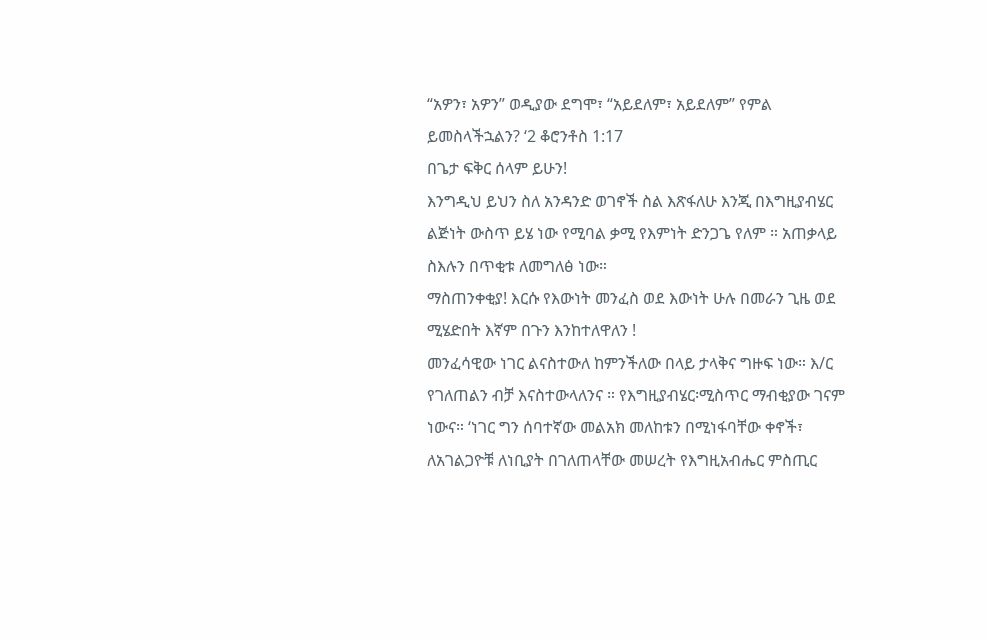“አዎን፣ አዎን” ወዲያው ደግሞ፣ “አይደለም፣ አይደለም” የምል ይመስላችኋልን? ‘2 ቆሮንቶስ 1:17
በጌታ ፍቅር ሰላም ይሁን!
እንግዲህ ይህን ስለ አንዳንድ ወገኖች ስል እጽፋለሁ እንጂ በእግዚያብሄር ልጅነት ውስጥ ይሄ ነው የሚባል ቃሚ የእምነት ድንጋጌ የለም ። አጠቃላይ ስእሉን በጥቂቱ ለመግለፅ ነው።
ማስጠንቀቂያ! እርሱ የእውነት መንፈስ ወደ እውነት ሁሉ በመራን ጊዜ ወደ ሚሄድበት እኛም በጉን እንከተለዋለን !
መንፈሳዊው ነገር ልናስተውለ ከምንችለው በላይ ታላቅና ግዙፍ ነው። እ/ር የገለጠልን ብቻ እናስተውላለንና ። የእግዚያብሄር፡ሚስጥር ማብቂያው ገናም ነውና። ‘ነገር ግን ሰባተኛው መልአክ መለከቱን በሚነፋባቸው ቀኖች፣ ለአገልጋዮቹ ለነቢያት በገለጠላቸው መሠረት የእግዚአብሔር ምስጢር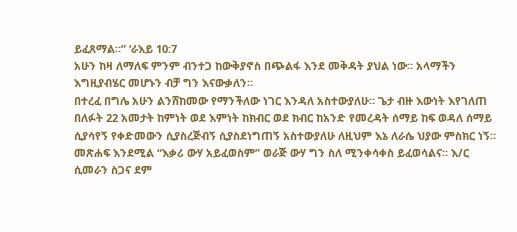ይፈጸማል።” ‘ራእይ 10:7
አሁን ከዛ ለማለፍ ምንም ብንተጋ ከውቅያኖስ በጭልፋ እንደ መቅዳት ያህል ነው። አላማችን እግዚያብሄር መሆኑን ብቻ ግን እናውቃለን።
በተረፈ በግሌ አሁን ልንሸከመው የማንችለው ነገር እንዳለ አስተውያለሁ። ጌታ ብዙ እውነት እየገለጠ በለፉት 22 አመታት ከምነት ወደ እምነት ከክብር ወደ ክብር ከአንድ የመረዳት ሰማይ ከፍ ወዳለ ሰማይ ሲያሳየኝ የቀድመውን ሲያስረጅብኝ ሲያስደነግጠኝ አስተውያለሁ ለዚህም እኔ ለራሴ ህያው ምስክር ነኝ። መጽሐፍ እንደሚል “እቃሪ ውሃ አይፈወስም” ወራጅ ውሃ ግን ስለ ሚንቀሳቀስ ይፈወሳልና። እ/ር ሲመራን ስጋና ደም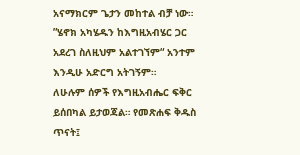አናማክርም ጌታን መከተል ብቻ ነው። ”ሄኖክ አካሄዱን ከእግዚአብሄር ጋር አደረገ ስለዚህም አልተገኘም“ አንተም እንዲሁ አድርግ አትገኝም።
ለሁሉም ሰዎች የእግዚአብሔር ፍቅር ይሰበካል ይታወጃል። የመጽሐፍ ቅዱስ ጥናት፤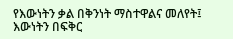የእውነትን ቃል በቅንነት ማስተዋልና መለየት፤ እውነትን በፍቅር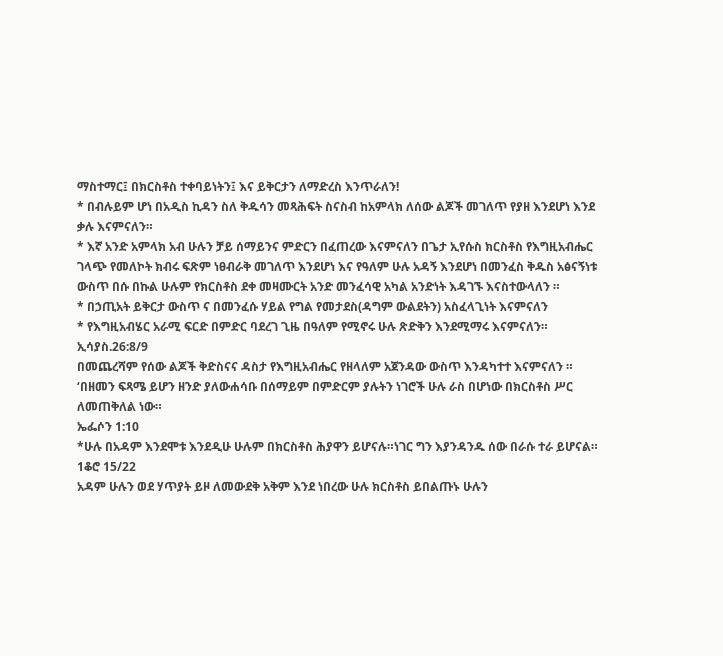ማስተማር፤ በክርስቶስ ተቀባይነትን፤ እና ይቅርታን ለማድረስ እንጥራለን!
* በብሉይም ሆነ በአዲስ ኪዳን ስለ ቅዱሳን መጻሕፍት ስናስብ ከአምላክ ለሰው ልጆች መገለጥ የያዘ እንደሆነ እንደ ቃሉ እናምናለን።
* እኛ አንድ አምላክ አብ ሁሉን ቻይ ሰማይንና ምድርን በፈጠረው እናምናለን በጌታ ኢየሱስ ክርስቶስ የእግዚአብሔር ገላጭ የመለኮት ክብሩ ፍጽም ነፀብራቅ መገለጥ እንደሆነ እና የዓለም ሁሉ አዳኝ እንደሆነ በመንፈስ ቅዱስ አፅናኝነቱ ውስጥ በሱ በኩል ሁሉም የክርስቶስ ደቀ መዛሙርት አንድ መንፈሳዊ አካል አንድነት እዳገኙ እናስተውላለን ።
* በኃጢአት ይቅርታ ውስጥ ና በመንፈሱ ሃይል የግል የመታደስ(ዳግም ውልደትን) አስፈላጊነት እናምናለን
* የእግዚአብሄር አራሚ ፍርድ በምድር ባደረገ ጊዜ በዓለም የሚኖሩ ሁሉ ጽድቅን እንደሚማሩ እናምናለን። ኢሳያስ.26:8/9
በመጨረሻም የሰው ልጆች ቅድስናና ዳስታ የእግዚአብሔር የዘላለም አጀንዳው ውስጥ እንዳካተተ እናምናለን ።
‘በዘመን ፍጻሜ ይሆን ዘንድ ያለውሐሳቡ በሰማይም በምድርም ያሉትን ነገሮች ሁሉ ራስ በሆነው በክርስቶስ ሥር ለመጠቅለል ነው።
ኤፌሶን 1:10
*ሁሉ በአዳም እንደሞቱ እንደዲሁ ሁሉም በክርስቶስ ሕያዋን ይሆናሉ።ነገር ግን እያንዳንዱ ሰው በራሱ ተራ ይሆናል። 1ቆሮ 15/22
አዳም ሁሉን ወደ ሃጥያት ይዞ ለመውደቅ አቅም እንደ ነበረው ሁሉ ክርስቶስ ይበልጡኑ ሁሉን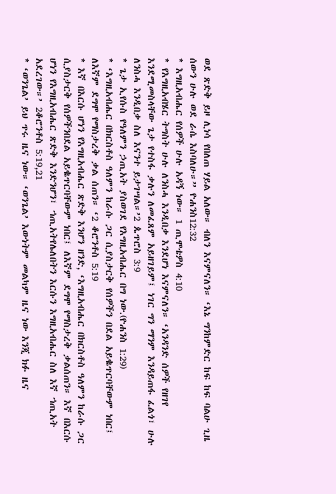ወደ ጽድቅ ይዞ ሊነሳ የበለጠ ሃይል አለው። ብለን እናምናለን። ‘እኔ ግንከምድር ከፍ ከፍ ባልሁ ጊዜ ሰውን ሁሉ ወደ ራሴ እስባለሁ።” ዮሐንስ12:32
* እግዚአብሔር የሰዎች ሁሉ አዳኝ ነው። 1 ጢሞቴዎስ 4:10
* የእግዚአብሄር ትግስት ሁሉ ለንስሓ እንዲበቃ እንደሆነ እናምናለን። ‘አንዳንድ ሰዎች የዘገየ እንደሚመስላቸው ጌታ የተስፋ ቃሉን ለመፈጸም አይዘገይም፤ ነገር ግን ማንም እንዳይጠፋ ፈልጎ፣ ሁሉ ለንስሓ እንዲበቃ ስለ እናንተ ይታገሣል።’2 ጴጥሮስ 3:9
* ጌታ ኢየሱስ የዓለምን ኃጢአት ያስወገደ የእግዚአብሔር በግ ነው.(ዮሐንስ 1:29)
* ‘እግዚአብሔር በክርስቶስ ዓለምን ከራሱ ጋር ሲያስታርቅ የሰዎችን በደል አይቈጥርባቸውም ነበር፤ ለእኛም ደግሞ የማስታረቅ ቃል ሰጠን። ‘2 ቆሮንቶስ 5:19
* እኛ በእርሱ ሆነን የእግዚአብሔር ጽድቅ እንሆን ዘንድ, ‘እግዚአብሔር በክርስቶስ ዓለምን ከራሱ ጋር ሲያስታርቅ የሰዎችንበደል አይቈጥርባቸውም ነበር፤ ለእኛም ደግሞ የማስታረቅ ቃልሰጠን። እኛ በእርሱ ሆነን የእግዚአብሔር ጽድቅ እንድንሆን፣ ኀጢአትየሌለበትን እርሱን እግዚአብሔር ስለ እኛ ኀጢአት አደረገው።’ 2ቆሮንቶስ 5:19,21
* ‘ወንጌል’ ይህ ጥሩ ዜና ነው። ‘ወንጌል’ እውነትም መልካም ዜና ነው እንጂ ክፉ ዜና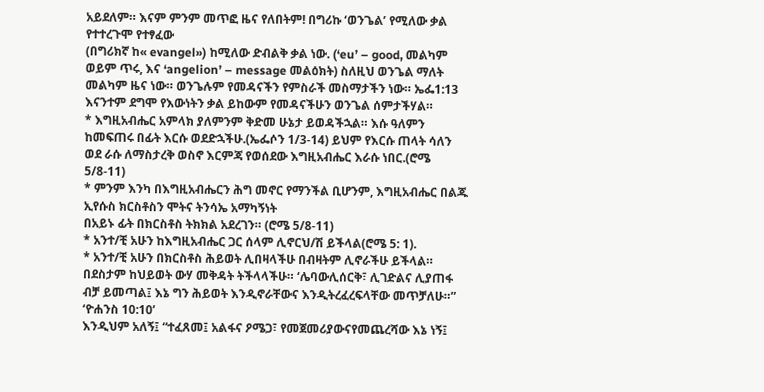አይደለም። እናም ምንም መጥፎ ዜና የለበትም! በግሪኩ ‘ወንጌል’ የሚለው ቃል የተተረጉሞ የተፃፈው
(በግሪክኛ ከ« evangel») ከሚለው ድብልቅ ቃል ነው. (‘eu’ – good, መልካም ወይም ጥሩ, እና ‘angelion’ – message መልዕክት) ስለዚህ ወንጌል ማለት መልካም ዜና ነው። ወንጌሉም የመዳናችን የምስራች መስማታችን ነው። ኤፌ1:13 እናንተም ደግሞ የእውነትን ቃል ይከውም የመዳናችሁን ወንጌል ሰምታችሃል።
* እግዚአብሔር አምላክ ያለምንም ቅድመ ሁኔታ ይወዳችኋል። እሱ ዓለምን ከመፍጠሩ በፊት እርሱ ወደድኋችሁ.(ኤፌሶን 1/3-14) ይህም የእርሱ ጠላት ሳለን ወደ ራሱ ለማስታረቅ ወስኖ እርምጃ የወሰደው እግዚአብሔር እራሱ ነበር.(ሮሜ 5/8-11)
* ምንም እንካ በእግዚአብሔርን ሕግ መኖር የማንችል ቢሆንም, እግዚአብሔር በልጁ ኢየሱስ ክርስቶስን ሞትና ትንሳኤ አማካኝነት
በአይኑ ፊት በክርስቶስ ትክክል አደረገን። (ሮሜ 5/8-11)
* አንተ/ቺ አሁን ከእግዚአብሔር ጋር ሰላም ሊኖርህ/ሽ ይችላል(ሮሜ 5: 1).
* አንተ/ቺ አሁን በክርስቶስ ሕይወት ሊበዛላችሁ በብዛትም ሊኖራችሁ ይችላል። በደስታም ከህይወት ውሃ መቅዳት ትችላላችሁ። ‘ሌባውሊሰርቅ፣ ሊገድልና ሊያጠፋ ብቻ ይመጣል፤ እኔ ግን ሕይወት እንዲኖራቸውና እንዲትረፈረፍላቸው መጥቻለሁ።” ‘ዮሐንስ 10:10’
እንዲህም አለኝ፤ “ተፈጸመ፤ አልፋና ዖሜጋ፣ የመጀመሪያውናየመጨረሻው እኔ ነኝ፤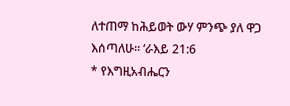ለተጠማ ከሕይወት ውሃ ምንጭ ያለ ዋጋ እሰጣለሁ። ‘ራእይ 21:6
* የእግዚአብሔርን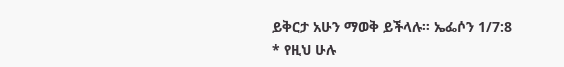ይቅርታ አሁን ማወቅ ይችላሉ። ኤፌሶን 1/7:8
* የዚህ ሁሉ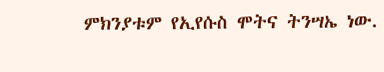ምክንያቱም የኢየሱስ ሞትና ትንሣኤ ነው.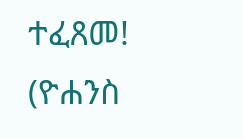ተፈጸመ! (ዮሐንስ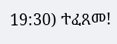19:30) ተፈጸመ!